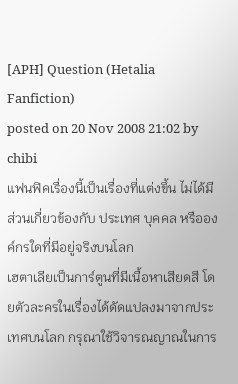[APH] Question (Hetalia Fanfiction)
posted on 20 Nov 2008 21:02 by chibi
แฟนฟิคเรื่องนี้เป็นเรื่องที่แต่งขึ้น ไม่ได้มีส่วนเกี่ยวข้องกับ ประเทศ บุคคล หรือองค์กรใดที่มีอยู่จริงบนโลก
เฮตาเลียเป็นการ์ตูนที่มีเนื้อหาเสียดสี โดยตัวละครในเรื่องได้ดัดแปลงมาจากประเทศบนโลก กรุณาใช้วิจารณญาณในการ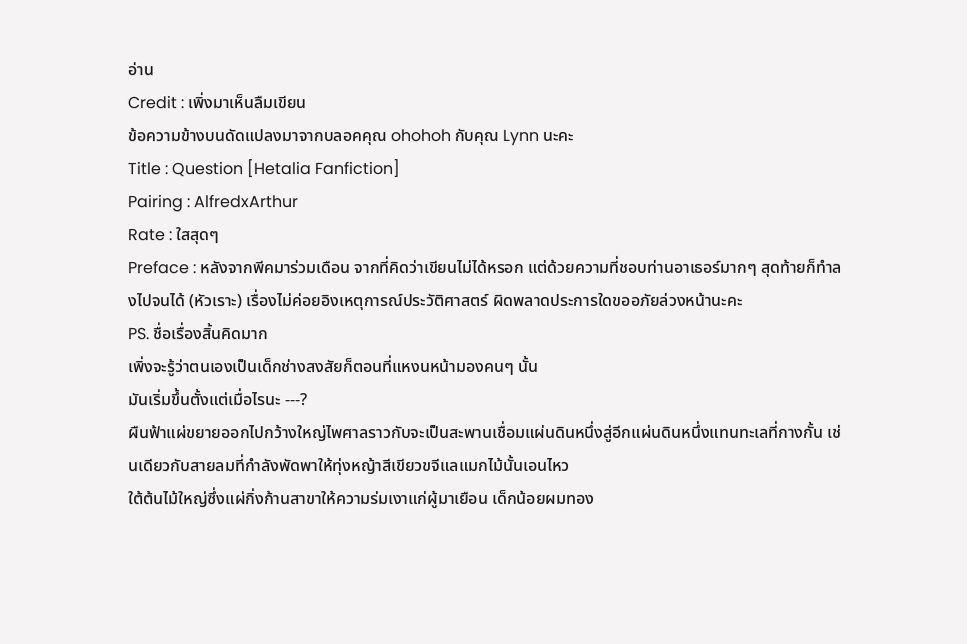อ่าน
Credit : เพิ่งมาเห็นลืมเขียน
ข้อความข้างบนดัดแปลงมาจากบลอคคุณ ohohoh กับคุณ Lynn นะคะ
Title : Question [Hetalia Fanfiction]
Pairing : AlfredxArthur
Rate : ใสสุดๆ
Preface : หลังจากพีคมาร่วมเดือน จากที่คิดว่าเขียนไม่ได้หรอก แต่ด้วยความที่ชอบท่านอาเธอร์มากๆ สุดท้ายก็ทำลงไปจนได้ (หัวเราะ) เรื่องไม่ค่อยอิงเหตุการณ์ประวัติศาสตร์ ผิดพลาดประการใดขออภัยล่วงหน้านะคะ
PS. ชื่อเรื่องสิ้นคิดมาก
เพิ่งจะรู้ว่าตนเองเป็นเด็กช่างสงสัยก็ตอนที่แหงนหน้ามองคนๆ นั้น
มันเริ่มขึ้นตั้งแต่เมื่อไรนะ ---?
ผืนฟ้าแผ่ขยายออกไปกว้างใหญ่ไพศาลราวกับจะเป็นสะพานเชื่อมแผ่นดินหนึ่งสู่อีกแผ่นดินหนึ่งแทนทะเลที่กางกั้น เช่นเดียวกับสายลมที่กำลังพัดพาให้ทุ่งหญ้าสีเขียวขจีแลแมกไม้นั้นเอนไหว
ใต้ต้นไม้ใหญ่ซึ่งแผ่กิ่งก้านสาขาให้ความร่มเงาแก่ผู้มาเยือน เด็กน้อยผมทอง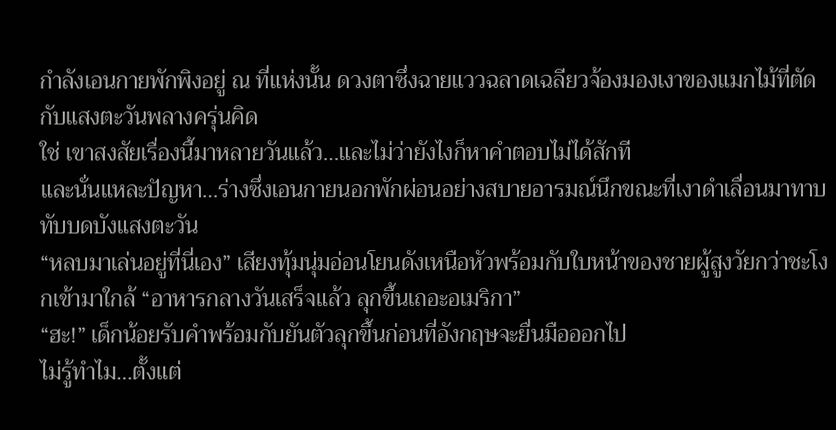กำลังเอนกายพักพิงอยู่ ณ ที่แห่งนั้น ดวงตาซึ่งฉายแววฉลาดเฉลียวจ้องมองเงาของแมกไม้ที่ตัดกับแสงตะวันพลางครุ่นคิด
ใช่ เขาสงสัยเรื่องนี้มาหลายวันแล้ว…และไม่ว่ายังไงก็หาคำตอบไม่ได้สักที
และนั่นแหละปัญหา…ร่างซึ่งเอนกายนอกพักผ่อนอย่างสบายอารมณ์นึกขณะที่เงาดำเลื่อนมาทาบทับบดบังแสงตะวัน
“หลบมาเล่นอยู่ที่นี่เอง” เสียงทุ้มนุ่มอ่อนโยนดังเหนือหัวพร้อมกับใบหน้าของชายผู้สูงวัยกว่าชะโงกเข้ามาใกล้ “อาหารกลางวันเสร็จแล้ว ลุกขึ้นเถอะอเมริกา”
“ฮะ!” เด็กน้อยรับคำพร้อมกับยันตัวลุกขึ้นก่อนที่อังกฤษจะยื่นมือออกไป
ไม่รู้ทำไม…ตั้งแต่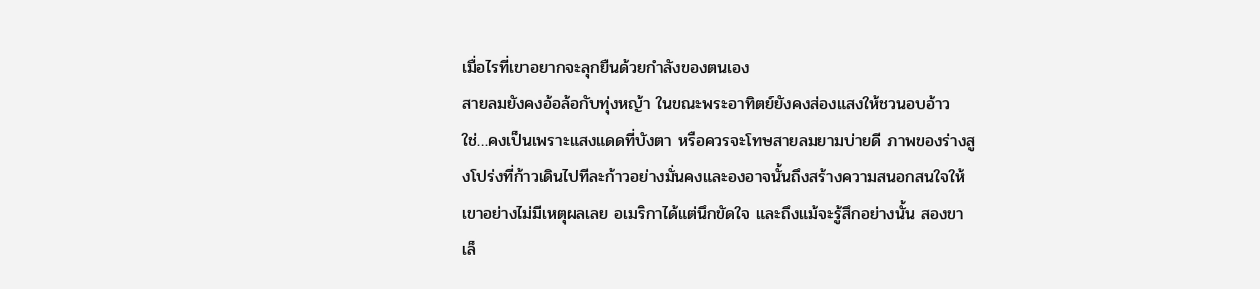เมื่อไรที่เขาอยากจะลุกยืนด้วยกำลังของตนเอง
สายลมยังคงอ้อล้อกับทุ่งหญ้า ในขณะพระอาทิตย์ยังคงส่องแสงให้ชวนอบอ้าว ใช่…คงเป็นเพราะแสงแดดที่บังตา หรือควรจะโทษสายลมยามบ่ายดี ภาพของร่างสูงโปร่งที่ก้าวเดินไปทีละก้าวอย่างมั่นคงและองอาจนั้นถึงสร้างความสนอกสนใจให้เขาอย่างไม่มีเหตุผลเลย อเมริกาได้แต่นึกขัดใจ และถึงแม้จะรู้สึกอย่างนั้น สองขาเล็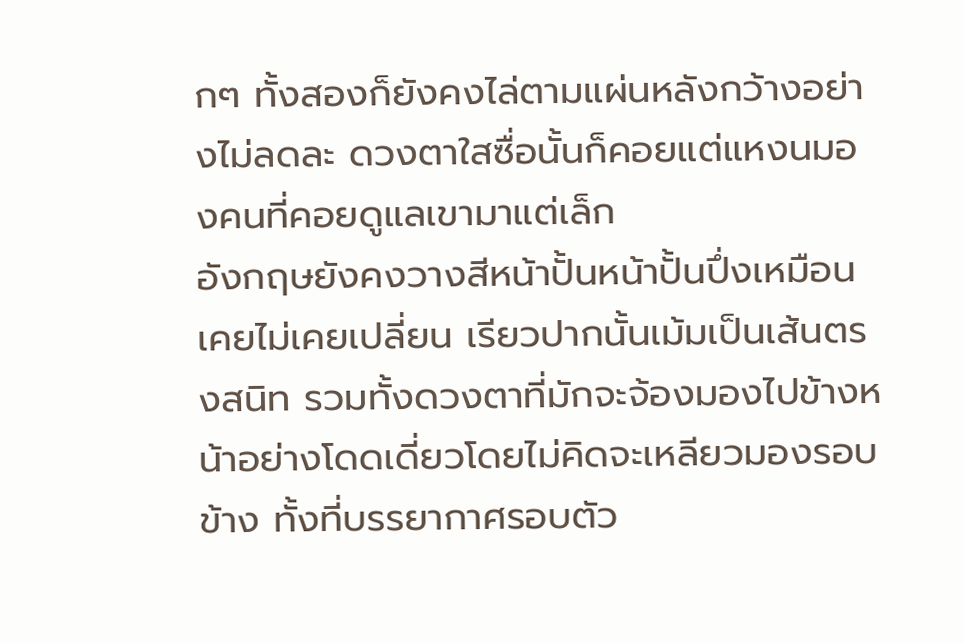กๆ ทั้งสองก็ยังคงไล่ตามแผ่นหลังกว้างอย่างไม่ลดละ ดวงตาใสซื่อนั้นก็คอยแต่แหงนมองคนที่คอยดูแลเขามาแต่เล็ก
อังกฤษยังคงวางสีหน้าปั้นหน้าปั้นปึ่งเหมือนเคยไม่เคยเปลี่ยน เรียวปากนั้นเม้มเป็นเส้นตรงสนิท รวมทั้งดวงตาที่มักจะจ้องมองไปข้างหน้าอย่างโดดเดี่ยวโดยไม่คิดจะเหลียวมองรอบข้าง ทั้งที่บรรยากาศรอบตัว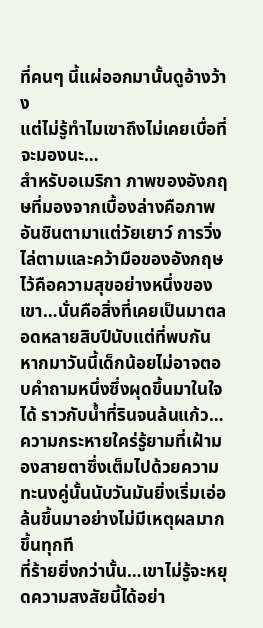ที่คนๆ นี้แผ่ออกมานั้นดูอ้างว้าง
แต่ไม่รู้ทำไมเขาถึงไม่เคยเบื่อที่จะมองนะ…
สำหรับอเมริกา ภาพของอังกฤษที่มองจากเบื้องล่างคือภาพอันชินตามาแต่วัยเยาว์ การวิ่งไล่ตามและคว้ามือของอังกฤษไว้คือความสุขอย่างหนึ่งของเขา…นั่นคือสิ่งที่เคยเป็นมาตลอดหลายสิบปีนับแต่ที่พบกัน
หากมาวันนี้เด็กน้อยไม่อาจตอบคำถามหนึ่งซึ่งผุดขึ้นมาในใจได้ ราวกับน้ำที่รินจนล้นแก้ว…ความกระหายใคร่รู้ยามที่เฝ้ามองสายตาซึ่งเต็มไปด้วยความทะนงคู่นั้นนับวันมันยิ่งเริ่มเอ่อล้นขึ้นมาอย่างไม่มีเหตุผลมากขึ้นทุกที
ที่ร้ายยิ่งกว่านั้น…เขาไม่รู้จะหยุดความสงสัยนี้ได้อย่า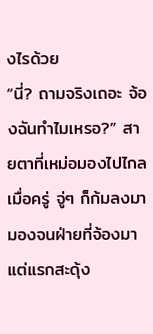งไรด้วย
“นี่? ถามจริงเถอะ จ้องฉันทำไมเหรอ?” สายตาที่เหม่อมองไปไกลเมื่อครู่ จู่ๆ ก็ก้มลงมามองจนฝ่ายที่จ้องมาแต่แรกสะดุ้ง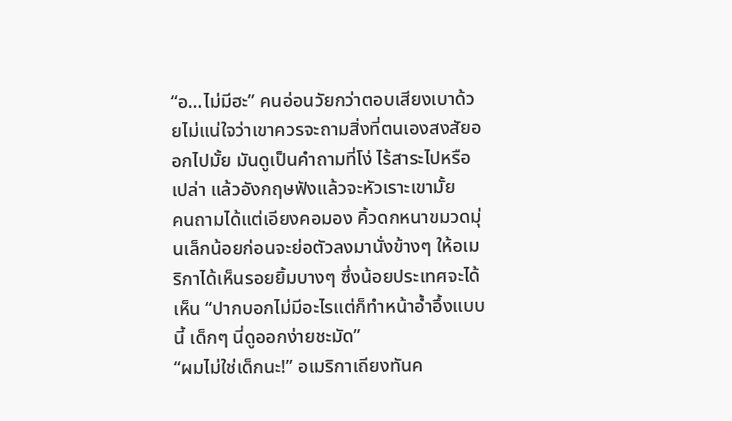“อ…ไม่มีฮะ” คนอ่อนวัยกว่าตอบเสียงเบาด้วยไม่แน่ใจว่าเขาควรจะถามสิ่งที่ตนเองสงสัยออกไปมั้ย มันดูเป็นคำถามที่โง่ ไร้สาระไปหรือเปล่า แล้วอังกฤษฟังแล้วจะหัวเราะเขามั้ย
คนถามได้แต่เอียงคอมอง คิ้วดกหนาขมวดมุ่นเล็กน้อยก่อนจะย่อตัวลงมานั่งข้างๆ ให้อเมริกาได้เห็นรอยยิ้มบางๆ ซึ่งน้อยประเทศจะได้เห็น “ปากบอกไม่มีอะไรแต่ก็ทำหน้าอ้ำอึ้งแบบนี้ เด็กๆ นี่ดูออกง่ายชะมัด”
“ผมไม่ใช่เด็กนะ!” อเมริกาเถียงทันค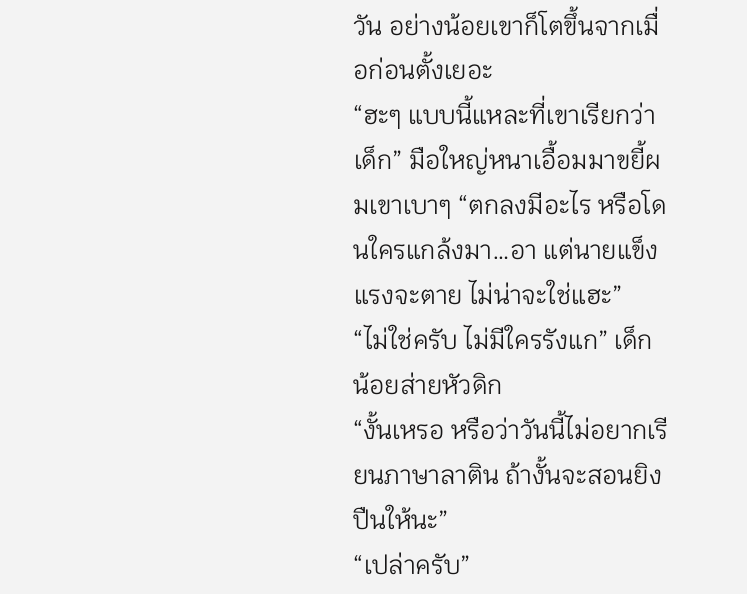วัน อย่างน้อยเขาก็โตขึ้นจากเมื่อก่อนตั้งเยอะ
“ฮะๆ แบบนี้แหละที่เขาเรียกว่าเด็ก” มือใหญ่หนาเอื้อมมาขยี้ผมเขาเบาๆ “ตกลงมีอะไร หรือโดนใครแกล้งมา…อา แต่นายแข็งแรงจะตาย ไม่น่าจะใช่แฮะ”
“ไม่ใช่ครับ ไม่มีใครรังแก” เด็กน้อยส่ายหัวดิก
“งั้นเหรอ หรือว่าวันนี้ไม่อยากเรียนภาษาลาติน ถ้างั้นจะสอนยิงปืนให้นะ”
“เปล่าครับ”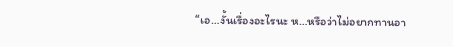“เอ…งั้นเรื่องอะไรนะ ห…หรือว่าไม่อยากทานอา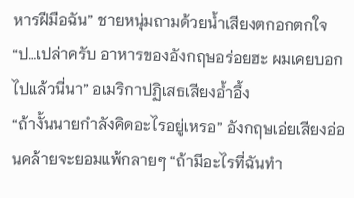หารฝีมือฉัน” ชายหนุ่มถามด้วยน้ำเสียงตกอกตกใจ
“ป…เปล่าครับ อาหารของอังกฤษอร่อยฮะ ผมเคยบอกไปแล้วนี่นา” อเมริกาปฏิเสธเสียงอ้ำอึ้ง
“ถ้างั้นนายกำลังคิดอะไรอยู่เหรอ” อังกฤษเอ่ยเสียงอ่อนคล้ายจะยอมแพ้กลายๆ “ถ้ามีอะไรที่ฉันทำ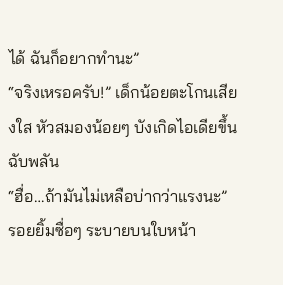ได้ ฉันก็อยากทำนะ”
“จริงเหรอครับ!” เด็กน้อยตะโกนเสียงใส หัวสมองน้อยๆ บังเกิดไอเดียขึ้นฉับพลัน
“ฮื่อ…ถ้ามันไม่เหลือบ่ากว่าแรงนะ” รอยยิ้มซื่อๆ ระบายบนใบหน้า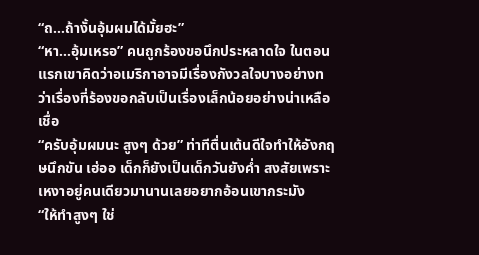“ถ…ถ้างั้นอุ้มผมได้มั้ยฮะ”
“หา…อุ้มเหรอ” คนถูกร้องขอนึกประหลาดใจ ในตอนแรกเขาคิดว่าอเมริกาอาจมีเรื่องกังวลใจบางอย่างทว่าเรื่องที่ร้องขอกลับเป็นเรื่องเล็กน้อยอย่างน่าเหลือเชื่อ
“ครับอุ้มผมนะ สูงๆ ด้วย” ท่าทีตื่นเต้นดีใจทำให้อังกฤษนึกขัน เฮ่ออ เด็กก็ยังเป็นเด็กวันยังค่ำ สงสัยเพราะเหงาอยู่คนเดียวมานานเลยอยากอ้อนเขากระมัง
“ให้ทำสูงๆ ใช่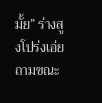มั้ย” ร่างสูงโปร่งเอ่ยถามขณะ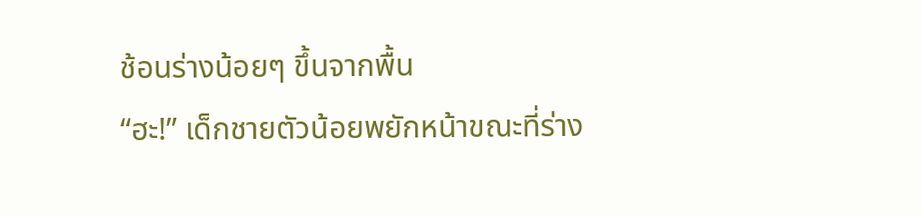ช้อนร่างน้อยๆ ขึ้นจากพื้น
“ฮะ!” เด็กชายตัวน้อยพยักหน้าขณะที่ร่าง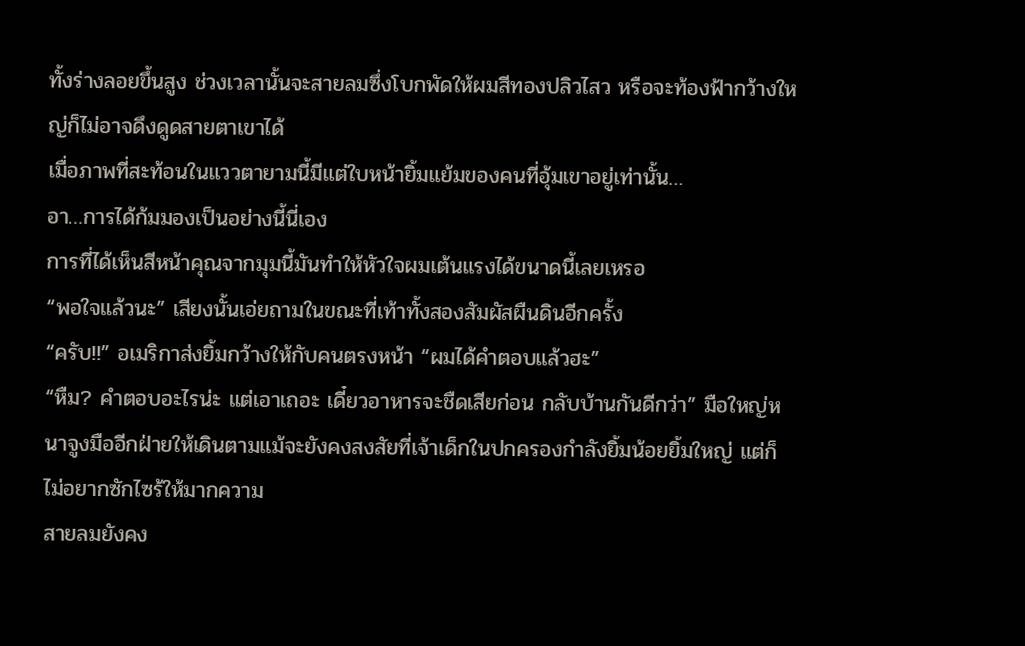ทั้งร่างลอยขึ้นสูง ช่วงเวลานั้นจะสายลมซึ่งโบกพัดให้ผมสีทองปลิวไสว หรือจะท้องฟ้ากว้างใหญ่ก็ไม่อาจดึงดูดสายตาเขาได้
เมื่อภาพที่สะท้อนในแววตายามนี้มีแต่ใบหน้ายิ้มแย้มของคนที่อุ้มเขาอยู่เท่านั้น…
อา…การได้ก้มมองเป็นอย่างนี้นี่เอง
การที่ได้เห็นสีหน้าคุณจากมุมนี้มันทำให้หัวใจผมเต้นแรงได้ขนาดนี้เลยเหรอ
“พอใจแล้วนะ” เสียงนั้นเอ่ยถามในขณะที่เท้าทั้งสองสัมผัสผืนดินอีกครั้ง
“ครับ!!” อเมริกาส่งยิ้มกว้างให้กับคนตรงหน้า “ผมได้คำตอบแล้วฮะ”
“หืม? คำตอบอะไรน่ะ แต่เอาเถอะ เดี๋ยวอาหารจะชืดเสียก่อน กลับบ้านกันดีกว่า” มือใหญ่หนาจูงมืออีกฝ่ายให้เดินตามแม้จะยังคงสงสัยที่เจ้าเด็กในปกครองกำลังยิ้มน้อยยิ้มใหญ่ แต่ก็ไม่อยากซักไซร้ให้มากความ
สายลมยังคง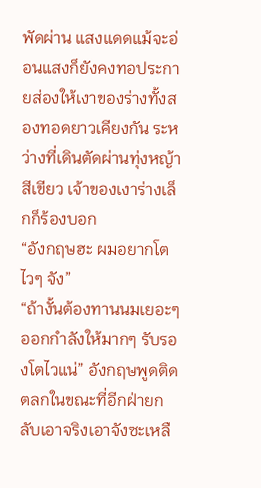พัดผ่าน แสงแดดแม้จะอ่อนแสงก็ยังคงทอประกายส่องให้เงาของร่างทั้งสองทอดยาวเคียงกัน ระหว่างที่เดินตัดผ่านทุ่งหญ้าสีเขียว เจ้าของเงาร่างเล็กก็ร้องบอก
“อังกฤษฮะ ผมอยากโตไวๆ จัง”
“ถ้างั้นต้องทานนมเยอะๆ ออกกำลังให้มากๆ รับรองโตไวแน่” อังกฤษพูดติดตลกในขณะที่อีกฝ่ายกลับเอาจริงเอาจังซะเหลื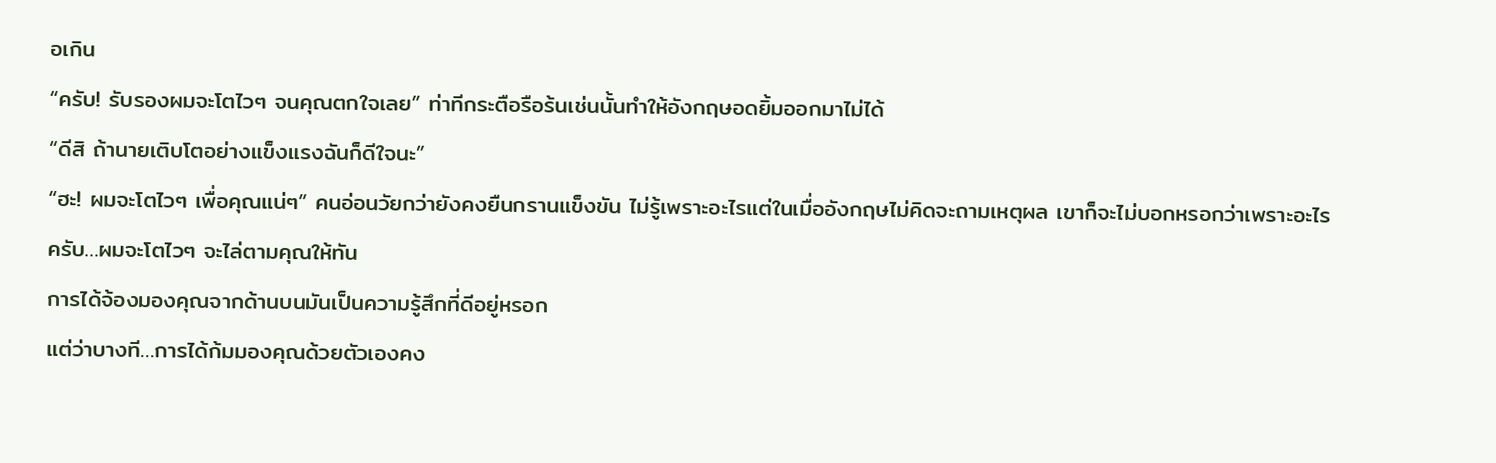อเกิน
“ครับ! รับรองผมจะโตไวๆ จนคุณตกใจเลย” ท่าทีกระตือรือร้นเช่นนั้นทำให้อังกฤษอดยิ้มออกมาไม่ได้
“ดีสิ ถ้านายเติบโตอย่างแข็งแรงฉันก็ดีใจนะ”
“ฮะ! ผมจะโตไวๆ เพื่อคุณแน่ๆ” คนอ่อนวัยกว่ายังคงยืนกรานแข็งขัน ไม่รู้เพราะอะไรแต่ในเมื่ออังกฤษไม่คิดจะถามเหตุผล เขาก็จะไม่บอกหรอกว่าเพราะอะไร
ครับ…ผมจะโตไวๆ จะไล่ตามคุณให้ทัน
การได้จ้องมองคุณจากด้านบนมันเป็นความรู้สึกที่ดีอยู่หรอก
แต่ว่าบางที…การได้ก้มมองคุณด้วยตัวเองคง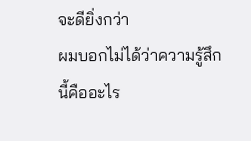จะดียิ่งกว่า
ผมบอกไม่ได้ว่าความรู้สึกนี้คืออะไร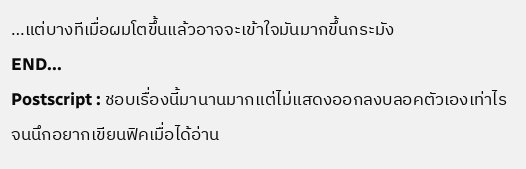…แต่บางทีเมื่อผมโตขึ้นแล้วอาจจะเข้าใจมันมากขึ้นกระมัง
END...
Postscript : ชอบเรื่องนี้มานานมากแต่ไม่แสดงออกลงบลอคตัวเองเท่าไร จนนึกอยากเขียนฟิคเมื่อได้อ่าน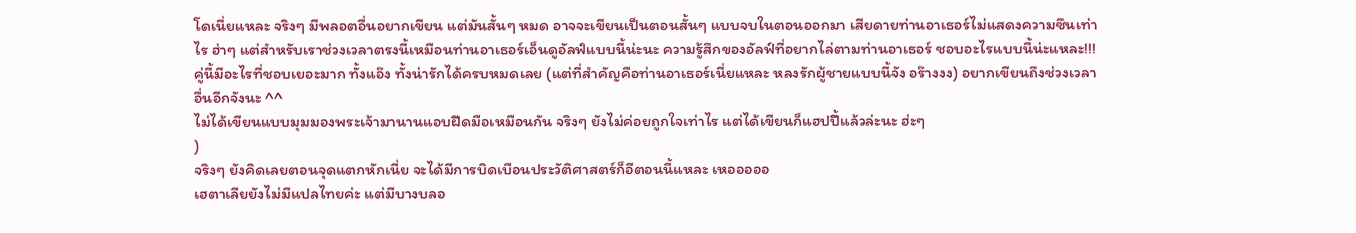โดเนี่ยแหละ จริงๆ มีพลอตอื่นอยากเขียน แต่มันสั้นๆ หมด อาจจะเขียนเป็นตอนสั้นๆ แบบจบในตอนออกมา เสียดายท่านอาเธอร์ไม่แสดงความซึนเท่าไร ฮ่าๆ แต่สำหรับเราช่วงเวลาตรงนี้เหมือนท่านอาเธอร์เอ็นดูอัลฟ์แบบนี้น่ะนะ ความรู้สึกของอัลฟ์ที่อยากไล่ตามท่านอาเธอร์ ชอบอะไรแบบนี้น่ะแหละ!!! คู่นี้มีอะไรที่ชอบเยอะมาก ทั้งแอ๊ง ทั้งน่ารักได้ครบหมดเลย (แต่ที่สำคัญคือท่านอาเธอร์เนี่ยแหละ หลงรักผู้ชายแบบนี้จัง อร๊างงง) อยากเขียนถึงช่วงเวลาอื่นอีกจังนะ ^^
ไม่ได้เขียนแบบมุมมองพระเจ้ามานานแอบฝืดมือเหมือนกัน จริงๆ ยังไม่ค่อยถูกใจเท่าไร แต่ได้เขียนก็แฮปปี้แล้วล่ะนะ ฮ่ะๆ
)
จริงๆ ยังคิดเลยตอนจุดแตกหักเนี่ย จะได้มีการบิดเบือนประวัติศาสตร์ก็อีตอนนี้แหละ เหอออออ
เฮตาเลียยังไม่มีแปลไทยค่ะ แต่มีบางบลอ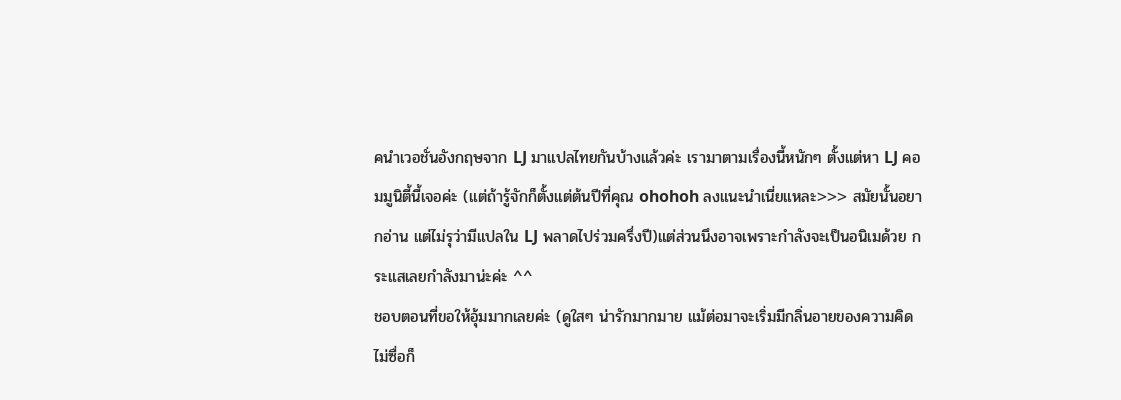คนำเวอชั่นอังกฤษจาก LJ มาแปลไทยกันบ้างแล้วค่ะ เรามาตามเรื่องนี้หนักๆ ตั้งแต่หา LJ คอมมูนิตี้นี้เจอค่ะ (แต่ถ้ารู้จักก็ตั้งแต่ต้นปีที่คุณ ohohoh ลงแนะนำเนี่ยแหละ>>> สมัยนั้นอยากอ่าน แต่ไม่รุว่ามีแปลใน LJ พลาดไปร่วมครึ่งปี)แต่ส่วนนึงอาจเพราะกำลังจะเป็นอนิเมด้วย กระแสเลยกำลังมาน่ะค่ะ ^^
ชอบตอนที่ขอให้อุ้มมากเลยค่ะ (ดูใสๆ น่ารักมากมาย แม้ต่อมาจะเริ่มมีกลิ่นอายของความคิดไม่ซื่อก็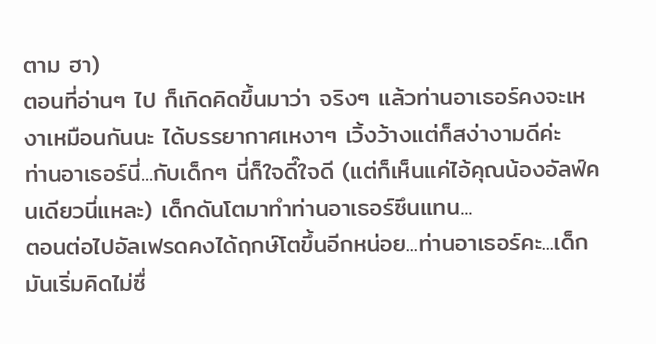ตาม ฮา)
ตอนที่อ่านๆ ไป ก็เกิดคิดขึ้นมาว่า จริงๆ แล้วท่านอาเธอร์คงจะเหงาเหมือนกันนะ ได้บรรยากาศเหงาๆ เวิ้งว้างแต่ก็สง่างามดีค่ะ
ท่านอาเธอร์นี่...กับเด็กๆ นี่ก็ใจดี๊ใจดี (แต่ก็เห็นแค่ไอ้คุณน้องอัลฟ์คนเดียวนี่แหละ) เด็กดันโตมาทำท่านอาเธอร์ซึนแทน...
ตอนต่อไปอัลเฟรดคงได้ฤกษ์โตขึ้นอีกหน่อย...ท่านอาเธอร์คะ...เด็กมันเริ่มคิดไม่ซื่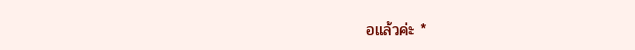อแล้วค่ะ *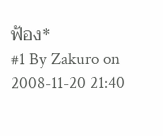ฟ้อง*
#1 By Zakuro on 2008-11-20 21:40